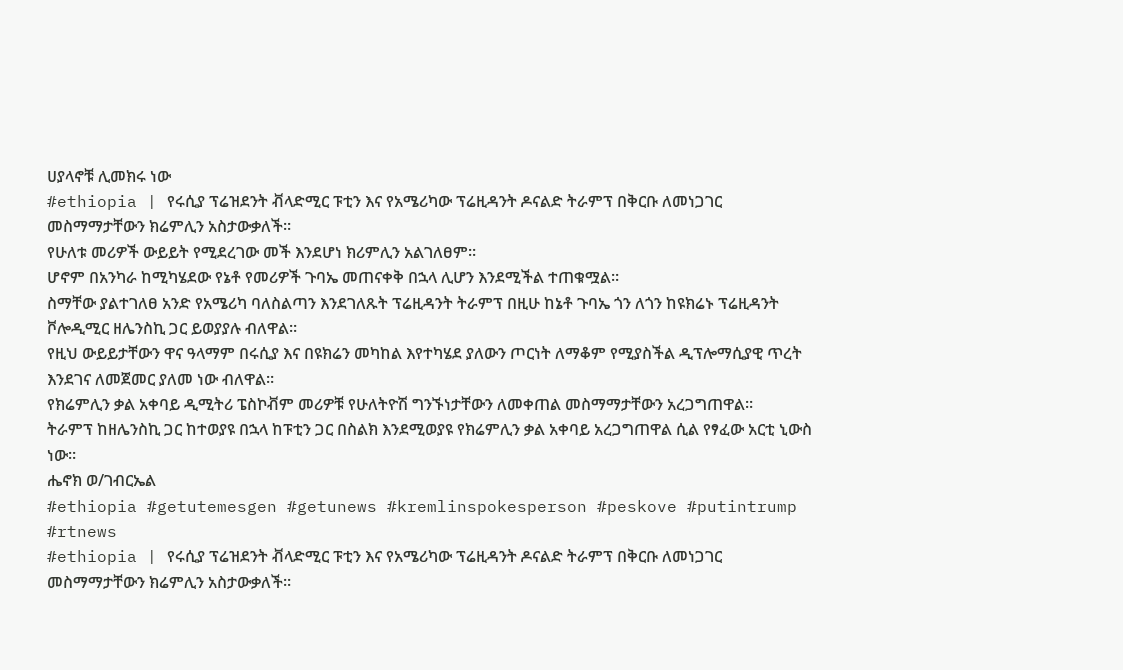ሀያላኖቹ ሊመክሩ ነው
#ethiopia | የሩሲያ ፕሬዝደንት ቭላድሚር ፑቲን እና የአሜሪካው ፕሬዚዳንት ዶናልድ ትራምፕ በቅርቡ ለመነጋገር መስማማታቸውን ክሬምሊን አስታውቃለች።
የሁለቱ መሪዎች ውይይት የሚደረገው መች እንደሆነ ክሪምሊን አልገለፀም።
ሆኖም በአንካራ ከሚካሄደው የኔቶ የመሪዎች ጉባኤ መጠናቀቅ በኋላ ሊሆን እንደሚችል ተጠቁሟል።
ስማቸው ያልተገለፀ አንድ የአሜሪካ ባለስልጣን እንደገለጹት ፕሬዚዳንት ትራምፕ በዚሁ ከኔቶ ጉባኤ ጎን ለጎን ከዩክሬኑ ፕሬዚዳንት ቮሎዲሚር ዘሌንስኪ ጋር ይወያያሉ ብለዋል።
የዚህ ውይይታቸውን ዋና ዓላማም በሩሲያ እና በዩክሬን መካከል እየተካሄደ ያለውን ጦርነት ለማቆም የሚያስችል ዲፕሎማሲያዊ ጥረት እንደገና ለመጀመር ያለመ ነው ብለዋል።
የክሬምሊን ቃል አቀባይ ዲሚትሪ ፔስኮቭም መሪዎቹ የሁለትዮሽ ግንኙነታቸውን ለመቀጠል መስማማታቸውን አረጋግጠዋል።
ትራምፕ ከዘሌንስኪ ጋር ከተወያዩ በኋላ ከፑቲን ጋር በስልክ እንደሚወያዩ የክሬምሊን ቃል አቀባይ አረጋግጠዋል ሲል የፃፈው አርቲ ኒውስ ነው።
ሔኖክ ወ/ገብርኤል
#ethiopia #getutemesgen #getunews #kremlinspokesperson #peskove #putintrump #rtnews
#ethiopia | የሩሲያ ፕሬዝደንት ቭላድሚር ፑቲን እና የአሜሪካው ፕሬዚዳንት ዶናልድ ትራምፕ በቅርቡ ለመነጋገር መስማማታቸውን ክሬምሊን አስታውቃለች።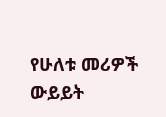የሁለቱ መሪዎች ውይይት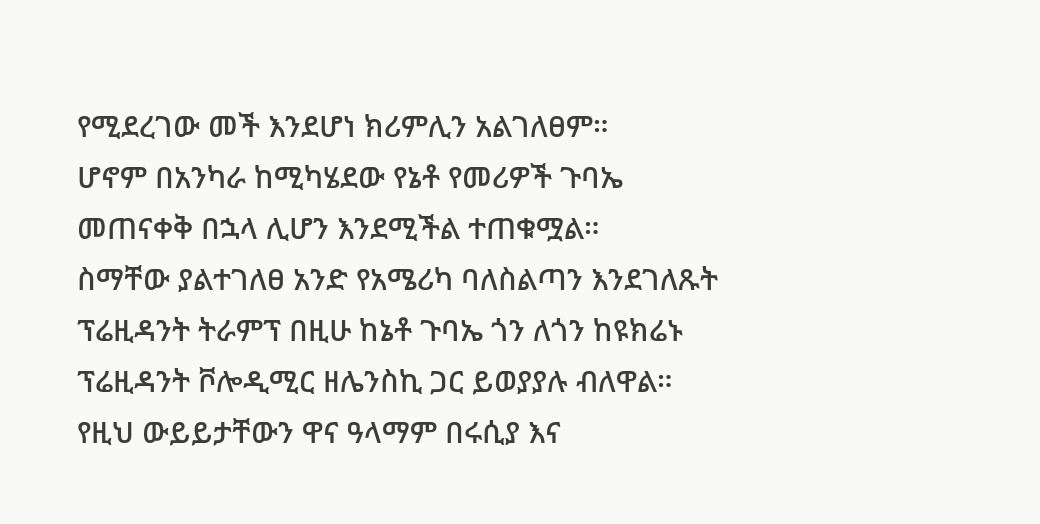የሚደረገው መች እንደሆነ ክሪምሊን አልገለፀም።
ሆኖም በአንካራ ከሚካሄደው የኔቶ የመሪዎች ጉባኤ መጠናቀቅ በኋላ ሊሆን እንደሚችል ተጠቁሟል።
ስማቸው ያልተገለፀ አንድ የአሜሪካ ባለስልጣን እንደገለጹት ፕሬዚዳንት ትራምፕ በዚሁ ከኔቶ ጉባኤ ጎን ለጎን ከዩክሬኑ ፕሬዚዳንት ቮሎዲሚር ዘሌንስኪ ጋር ይወያያሉ ብለዋል።
የዚህ ውይይታቸውን ዋና ዓላማም በሩሲያ እና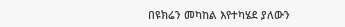በዩክሬን መካከል እየተካሄደ ያለውን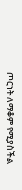ጦርነት ለማቆም የሚያስችል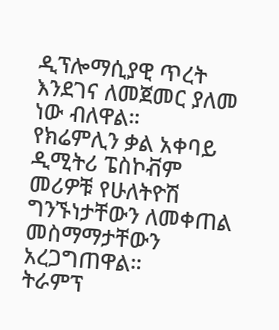ዲፕሎማሲያዊ ጥረት እንደገና ለመጀመር ያለመ ነው ብለዋል።
የክሬምሊን ቃል አቀባይ ዲሚትሪ ፔስኮቭም መሪዎቹ የሁለትዮሽ ግንኙነታቸውን ለመቀጠል መስማማታቸውን አረጋግጠዋል።
ትራምፕ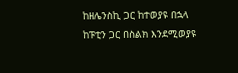ከዘሌንስኪ ጋር ከተወያዩ በኋላ ከፑቲን ጋር በስልክ እንደሚወያዩ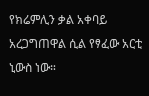የክሬምሊን ቃል አቀባይ አረጋግጠዋል ሲል የፃፈው አርቲ ኒውስ ነው።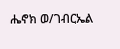ሔኖክ ወ/ገብርኤል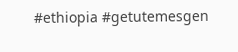#ethiopia #getutemesgen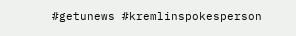#getunews #kremlinspokesperson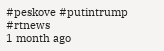#peskove #putintrump #rtnews
1 month ago